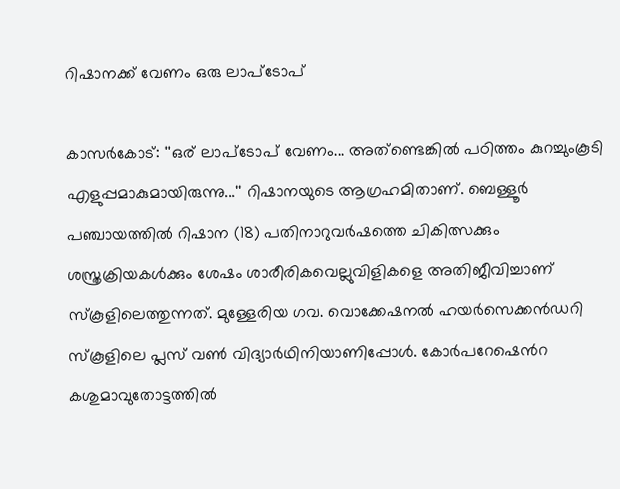റിഷാനക്ക് വേണം ഒരു ലാപ്ടോപ്

കാസർകോട്: ''ഒര് ലാപ്ടോപ് വേണം... അത്ണ്ടെങ്കിൽ പഠിത്തം കുറച്ചുംകൂടി എളുപ്പമാകുമായിരുന്നു...'' റിഷാനയുടെ ആഗ്രഹമിതാണ്. ബെള്ളൂർ പഞ്ചായത്തിൽ റിഷാന (18) പതിനാറുവർഷത്തെ ചികിത്സക്കും ശസ്ത്രക്രിയകൾക്കും ശേഷം ശാരീരികവെല്ലുവിളികളെ അതിജീവിച്ചാണ് സ്കൂളിലെത്തുന്നത്. മുള്ളേരിയ ഗവ. വൊക്കേഷനൽ ഹയർസെക്കൻഡറി സ്കൂളിലെ പ്ലസ് വൺ വിദ്യാർഥിനിയാണിപ്പോൾ. കോർപറേഷെൻറ കശുമാവുതോട്ടത്തിൽ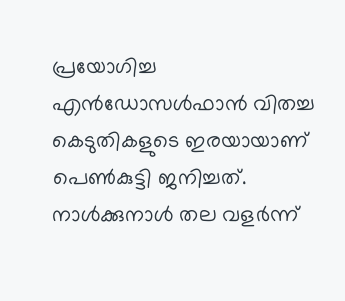പ്രയോഗിച്ച എൻഡോസൾഫാൻ വിതച്ച കെടുതികളുടെ ഇരയായാണ് പെൺകുട്ടി ജനിച്ചത്. നാൾക്കുനാൾ തല വളർന്ന്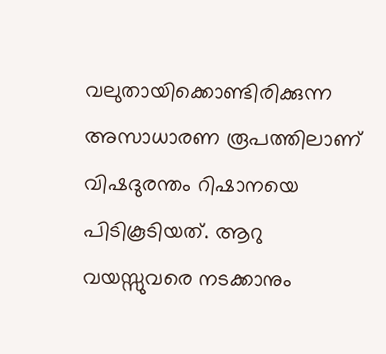വലുതായിക്കൊണ്ടിരിക്കുന്ന അസാധാരണ രൂപത്തിലാണ് വിഷദുരന്തം റിഷാനയെ പിടികൂടിയത്. ആറു വയസ്സുവരെ നടക്കാനും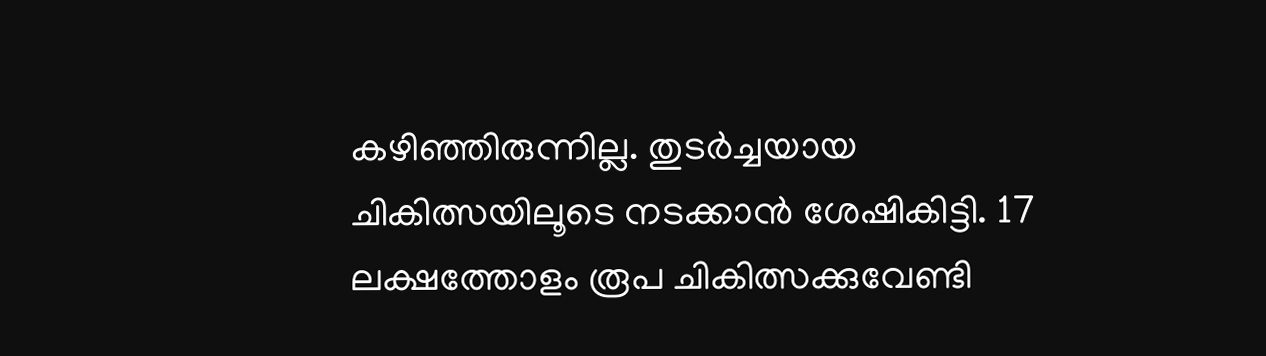കഴിഞ്ഞിരുന്നില്ല. തുടർച്ചയായ ചികിത്സയിലൂടെ നടക്കാൻ ശേഷികിട്ടി. 17 ലക്ഷത്തോളം രൂപ ചികിത്സക്കുവേണ്ടി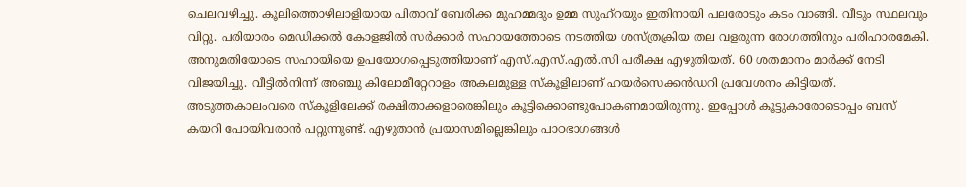ചെലവഴിച്ചു. കൂലിത്തൊഴിലാളിയായ പിതാവ് ബേരിക്ക മുഹമ്മദും ഉമ്മ സുഹ്റയും ഇതിനായി പലരോടും കടം വാങ്ങി. വീടും സ്ഥലവും വിറ്റു. പരിയാരം മെഡിക്കൽ കോളജിൽ സർക്കാർ സഹായത്തോടെ നടത്തിയ ശസ്ത്രക്രിയ തല വളരുന്ന രോഗത്തിനും പരിഹാരമേകി. അനുമതിയോടെ സഹായിയെ ഉപയോഗപ്പെടുത്തിയാണ് എസ്.എസ്.എൽ.സി പരീക്ഷ എഴുതിയത്. 60 ശതമാനം മാർക്ക് നേടി വിജയിച്ചു. വീട്ടിൽനിന്ന് അഞ്ചു കിലോമീറ്റേറാളം അകലമുള്ള സ്കൂളിലാണ് ഹയർസെക്കൻഡറി പ്രവേശനം കിട്ടിയത്. അടുത്തകാലംവരെ സ്കൂളിലേക്ക് രക്ഷിതാക്കളാരെങ്കിലും കൂട്ടിക്കൊണ്ടുപോകണമായിരുന്നു. ഇപ്പോൾ കൂട്ടുകാരോടൊപ്പം ബസ് കയറി പോയിവരാൻ പറ്റുന്നുണ്ട്. എഴുതാൻ പ്രയാസമില്ലെങ്കിലും പാഠഭാഗങ്ങൾ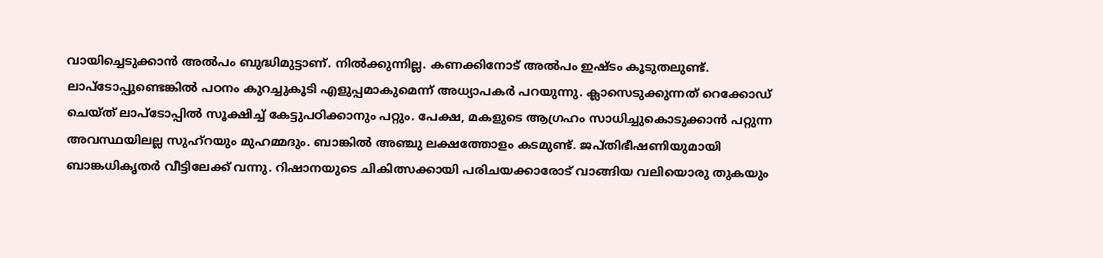വായിച്ചെടുക്കാൻ അൽപം ബുദ്ധിമുട്ടാണ്. നിൽക്കുന്നില്ല. കണക്കിനോട് അൽപം ഇഷ്ടം കൂടുതലുണ്ട്. ലാപ്ടോപ്പുണ്ടെങ്കിൽ പഠനം കുറച്ചുകൂടി എളുപ്പമാകുമെന്ന് അധ്യാപകർ പറയുന്നു. ക്ലാസെടുക്കുന്നത് റെക്കോഡ് ചെയ്ത് ലാപ്ടോപ്പിൽ സൂക്ഷിച്ച് കേട്ടുപഠിക്കാനും പറ്റും. പേക്ഷ, മകളുടെ ആഗ്രഹം സാധിച്ചുകൊടുക്കാൻ പറ്റുന്ന അവസ്ഥയിലല്ല സുഹ്റയും മുഹമ്മദും. ബാങ്കിൽ അഞ്ചു ലക്ഷത്തോളം കടമുണ്ട്. ജപ്തിഭീഷണിയുമായി ബാങ്കധികൃതർ വീട്ടിലേക്ക് വന്നു. റിഷാനയുടെ ചികിത്സക്കായി പരിചയക്കാരോട് വാങ്ങിയ വലിയൊരു തുകയും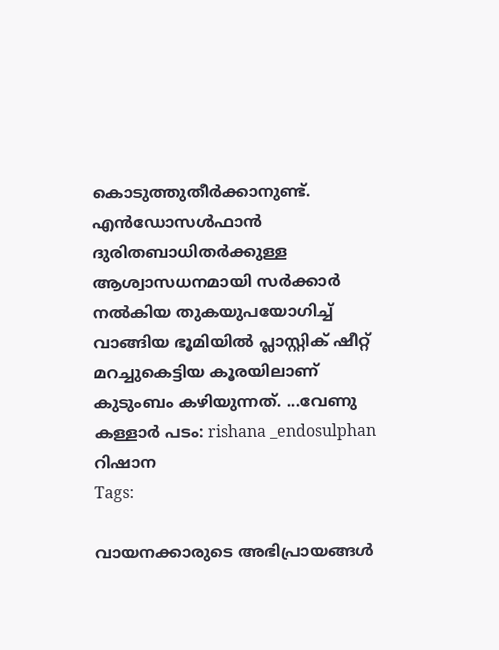കൊടുത്തുതീർക്കാനുണ്ട്. എൻഡോസൾഫാൻ ദുരിതബാധിതർക്കുള്ള ആശ്വാസധനമായി സർക്കാർ നൽകിയ തുകയുപയോഗിച്ച് വാങ്ങിയ ഭൂമിയിൽ പ്ലാസ്റ്റിക് ഷീറ്റ് മറച്ചുകെട്ടിയ കൂരയിലാണ് കുടുംബം കഴിയുന്നത്. ...വേണു കള്ളാർ പടം: rishana _endosulphan റിഷാന
Tags:

വായനക്കാരുടെ അഭിപ്രായങ്ങള്‍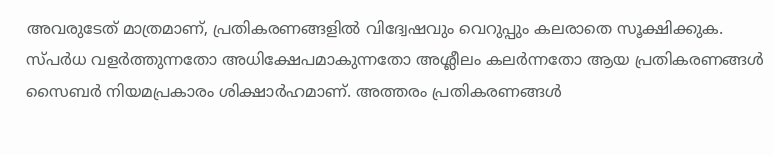അവരുടേത് മാത്രമാണ്, പ്രതികരണങ്ങളിൽ വിദ്വേഷവും വെറുപ്പും കലരാതെ സൂക്ഷിക്കുക. സ്പർധ വളർത്തുന്നതോ അധിക്ഷേപമാകുന്നതോ അശ്ലീലം കലർന്നതോ ആയ പ്രതികരണങ്ങൾ സൈബർ നിയമപ്രകാരം ശിക്ഷാർഹമാണ്. അത്തരം പ്രതികരണങ്ങൾ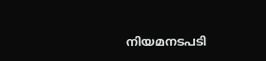നിയമനടപടി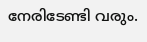നേരിടേണ്ടി വരും.